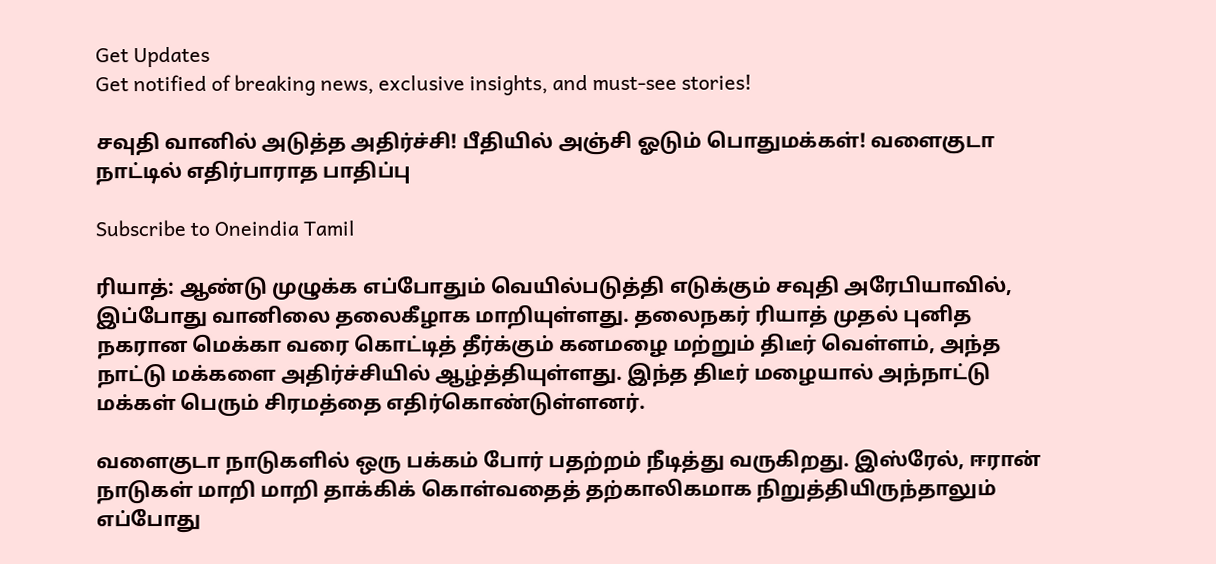Get Updates
Get notified of breaking news, exclusive insights, and must-see stories!

சவுதி வானில் அடுத்த அதிர்ச்சி! பீதியில் அஞ்சி ஓடும் பொதுமக்கள்! வளைகுடா நாட்டில் எதிர்பாராத பாதிப்பு

Subscribe to Oneindia Tamil

ரியாத்: ஆண்டு முழுக்க எப்போதும் வெயில்படுத்தி எடுக்கும் சவுதி அரேபியாவில், இப்போது வானிலை தலைகீழாக மாறியுள்ளது. தலைநகர் ரியாத் முதல் புனித நகரான மெக்கா வரை கொட்டித் தீர்க்கும் கனமழை மற்றும் திடீர் வெள்ளம், அந்த நாட்டு மக்களை அதிர்ச்சியில் ஆழ்த்தியுள்ளது. இந்த திடீர் மழையால் அந்நாட்டு மக்கள் பெரும் சிரமத்தை எதிர்கொண்டுள்ளனர்.

வளைகுடா நாடுகளில் ஒரு பக்கம் போர் பதற்றம் நீடித்து வருகிறது. இஸ்ரேல், ஈரான் நாடுகள் மாறி மாறி தாக்கிக் கொள்வதைத் தற்காலிகமாக நிறுத்தியிருந்தாலும் எப்போது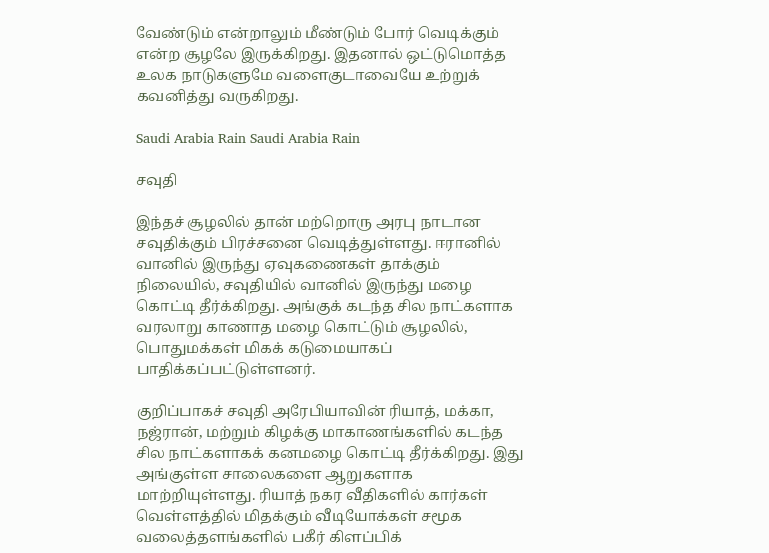வேண்டும் என்றாலும் மீண்டும் போர் வெடிக்கும் என்ற சூழலே இருக்கிறது. இதனால் ஒட்டுமொத்த உலக நாடுகளுமே வளைகுடாவையே உற்றுக் கவனித்து வருகிறது.

Saudi Arabia Rain Saudi Arabia Rain

சவுதி

இந்தச் சூழலில் தான் மற்றொரு அரபு நாடான சவுதிக்கும் பிரச்சனை வெடித்துள்ளது. ஈரானில் வானில் இருந்து ஏவுகணைகள் தாக்கும் நிலையில், சவுதியில் வானில் இருந்து மழை கொட்டி தீர்க்கிறது. அங்குக் கடந்த சில நாட்களாக வரலாறு காணாத மழை கொட்டும் சூழலில், பொதுமக்கள் மிகக் கடுமையாகப் பாதிக்கப்பட்டுள்ளனர்.

குறிப்பாகச் சவுதி அரேபியாவின் ரியாத், மக்கா, நஜ்ரான், மற்றும் கிழக்கு மாகாணங்களில் கடந்த சில நாட்களாகக் கனமழை கொட்டி தீர்க்கிறது. இது அங்குள்ள சாலைகளை ஆறுகளாக மாற்றியுள்ளது. ரியாத் நகர வீதிகளில் கார்கள் வெள்ளத்தில் மிதக்கும் வீடியோக்கள் சமூக வலைத்தளங்களில் பகீர் கிளப்பிக்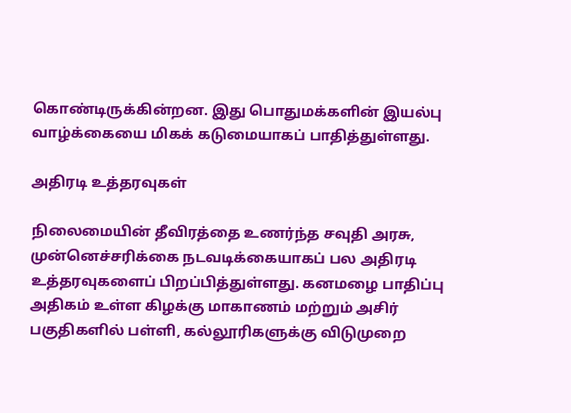கொண்டிருக்கின்றன. இது பொதுமக்களின் இயல்பு வாழ்க்கையை மிகக் கடுமையாகப் பாதித்துள்ளது.

அதிரடி உத்தரவுகள்

நிலைமையின் தீவிரத்தை உணர்ந்த சவுதி அரசு, முன்னெச்சரிக்கை நடவடிக்கையாகப் பல அதிரடி உத்தரவுகளைப் பிறப்பித்துள்ளது. கனமழை பாதிப்பு அதிகம் உள்ள கிழக்கு மாகாணம் மற்றும் அசிர் பகுதிகளில் பள்ளி, கல்லூரிகளுக்கு விடுமுறை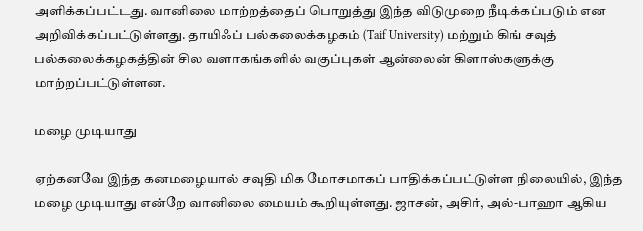அளிக்கப்பட்டது. வானிலை மாற்றத்தைப் பொறுத்து இந்த விடுமுறை நீடிக்கப்படும் என அறிவிக்கப்பட்டுள்ளது. தாயிஃப் பல்கலைக்கழகம் (Taif University) மற்றும் கிங் சவுத் பல்கலைக்கழகத்தின் சில வளாகங்களில் வகுப்புகள் ஆன்லைன் கிளாஸ்களுக்கு மாற்றப்பட்டுள்ளன.

மழை முடியாது

ஏற்கனவே இந்த கனமழையால் சவுதி மிக மோசமாகப் பாதிக்கப்பட்டுள்ள நிலையில், இந்த மழை முடியாது என்றே வானிலை மையம் கூறியுள்ளது. ஜாசன், அசிர், அல்-பாஹா ஆகிய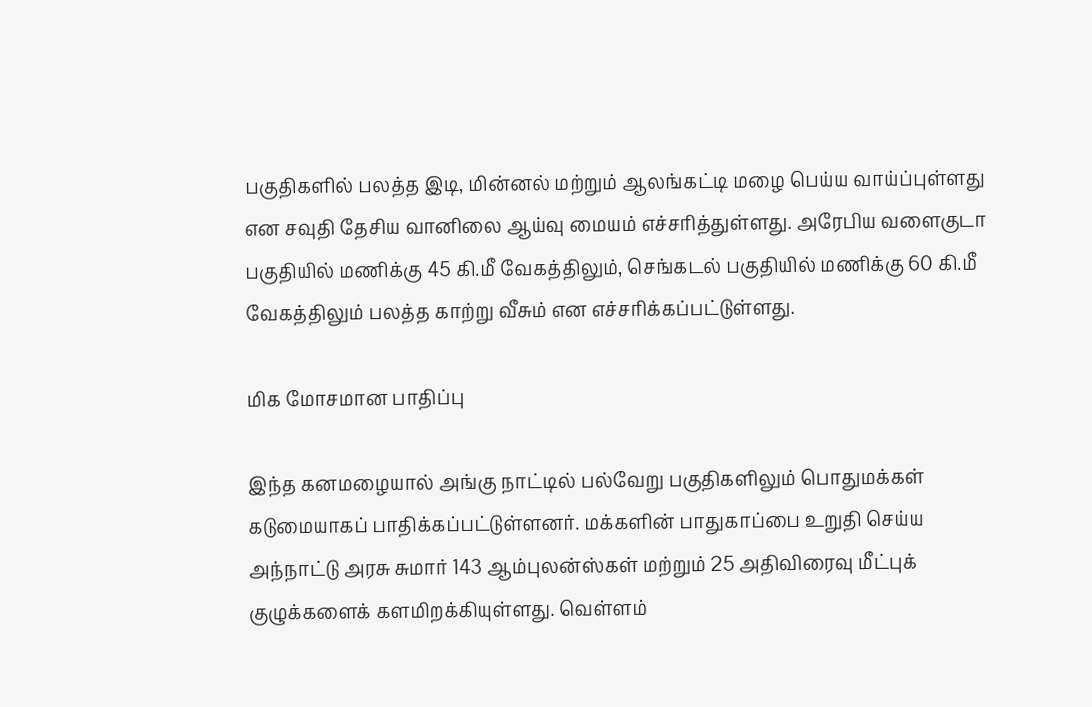பகுதிகளில் பலத்த இடி, மின்னல் மற்றும் ஆலங்கட்டி மழை பெய்ய வாய்ப்புள்ளது என சவுதி தேசிய வானிலை ஆய்வு மையம் எச்சரித்துள்ளது. அரேபிய வளைகுடா பகுதியில் மணிக்கு 45 கி.மீ வேகத்திலும், செங்கடல் பகுதியில் மணிக்கு 60 கி.மீ வேகத்திலும் பலத்த காற்று வீசும் என எச்சரிக்கப்பட்டுள்ளது.

மிக மோசமான பாதிப்பு

இந்த கனமழையால் அங்கு நாட்டில் பல்வேறு பகுதிகளிலும் பொதுமக்கள் கடுமையாகப் பாதிக்கப்பட்டுள்ளனர். மக்களின் பாதுகாப்பை உறுதி செய்ய அந்நாட்டு அரசு சுமார் 143 ஆம்புலன்ஸ்கள் மற்றும் 25 அதிவிரைவு மீட்புக் குழுக்களைக் களமிறக்கியுள்ளது. வெள்ளம்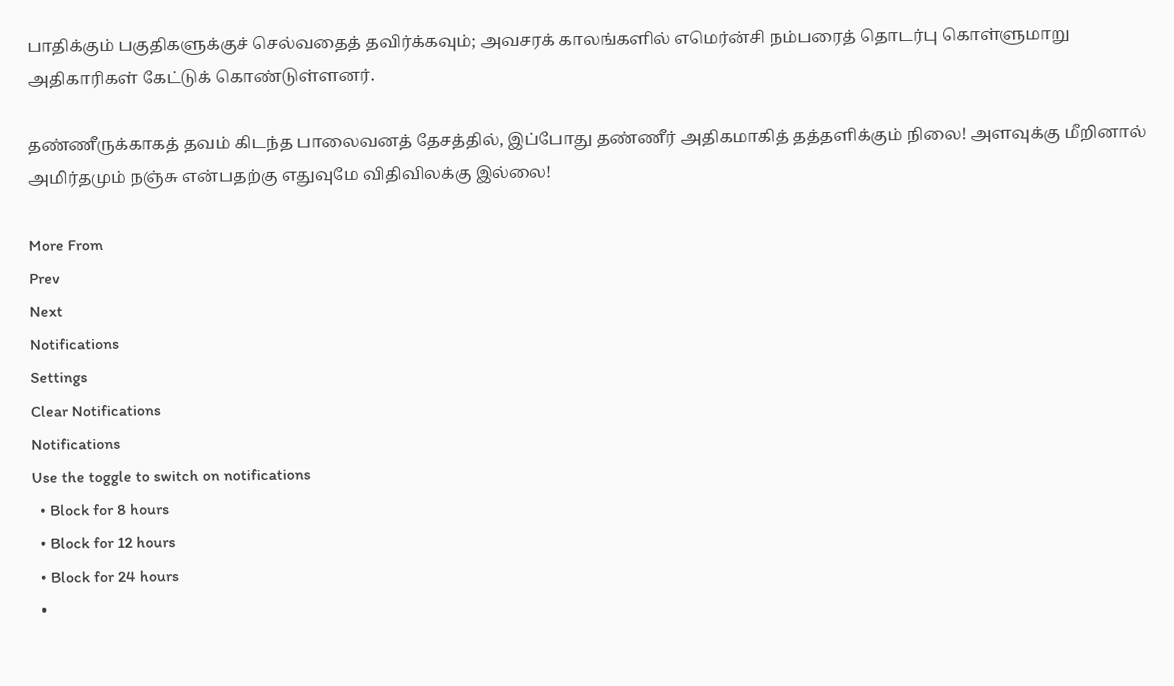பாதிக்கும் பகுதிகளுக்குச் செல்வதைத் தவிர்க்கவும்; அவசரக் காலங்களில் எமெர்ன்சி நம்பரைத் தொடர்பு கொள்ளுமாறு அதிகாரிகள் கேட்டுக் கொண்டுள்ளனர்.

தண்ணீருக்காகத் தவம் கிடந்த பாலைவனத் தேசத்தில், இப்போது தண்ணீர் அதிகமாகித் தத்தளிக்கும் நிலை! அளவுக்கு மீறினால் அமிர்தமும் நஞ்சு என்பதற்கு எதுவுமே விதிவிலக்கு இல்லை!

More From
Prev
Next
Notifications
Settings
Clear Notifications
Notifications
Use the toggle to switch on notifications
  • Block for 8 hours
  • Block for 12 hours
  • Block for 24 hours
  •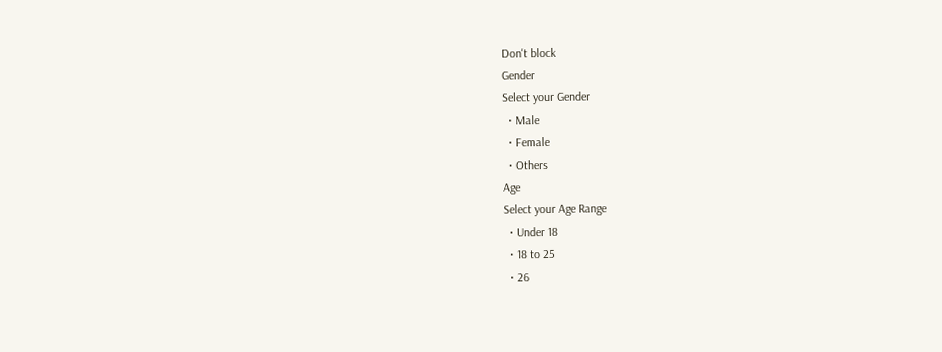Don't block
Gender
Select your Gender
  • Male
  • Female
  • Others
Age
Select your Age Range
  • Under 18
  • 18 to 25
  • 26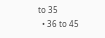to 35
  • 36 to 45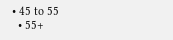• 45 to 55
  • 55+